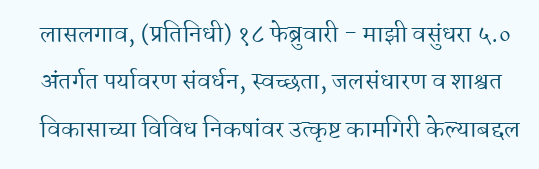लासलगाव, (प्रतिनिधी) १८ फेब्रुवारी - माझी वसुंधरा ५.० अंतर्गत पर्यावरण संवर्धन, स्वच्छता, जलसंधारण व शाश्वत विकासाच्या विविध निकषांवर उत्कृष्ट कामगिरी केल्याबद्दल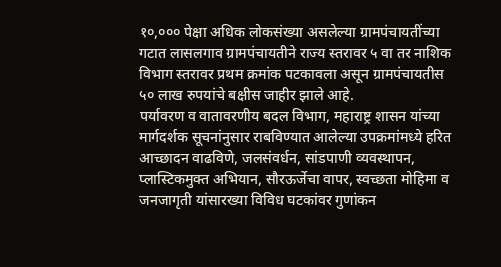१०,००० पेक्षा अधिक लोकसंख्या असलेल्या ग्रामपंचायतींच्या गटात लासलगाव ग्रामपंचायतीने राज्य स्तरावर ५ वा तर नाशिक विभाग स्तरावर प्रथम क्रमांक पटकावला असून ग्रामपंचायतीस ५० लाख रुपयांचे बक्षीस जाहीर झाले आहे.
पर्यावरण व वातावरणीय बदल विभाग, महाराष्ट्र शासन यांच्या मार्गदर्शक सूचनांनुसार राबविण्यात आलेल्या उपक्रमांमध्ये हरित आच्छादन वाढविणे, जलसंवर्धन, सांडपाणी व्यवस्थापन, प्लास्टिकमुक्त अभियान, सौरऊर्जेचा वापर, स्वच्छता मोहिमा व जनजागृती यांसारख्या विविध घटकांवर गुणांकन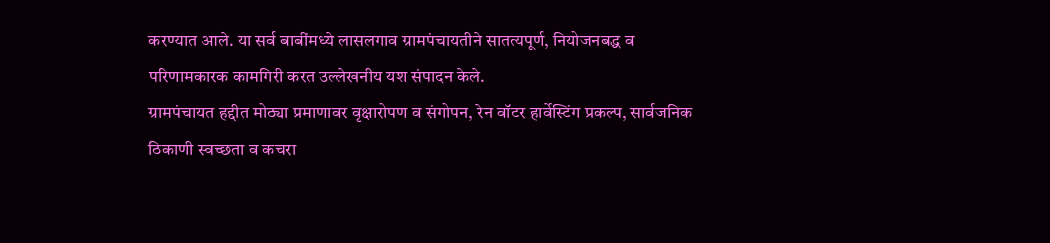करण्यात आले. या सर्व बाबींमध्ये लासलगाव ग्रामपंचायतीने सातत्यपूर्ण, नियोजनबद्ध व परिणामकारक कामगिरी करत उल्लेखनीय यश संपादन केले.
ग्रामपंचायत हद्दीत मोठ्या प्रमाणावर वृक्षारोपण व संगोपन, रेन वॉटर हार्वेस्टिंग प्रकल्प, सार्वजनिक ठिकाणी स्वच्छता व कचरा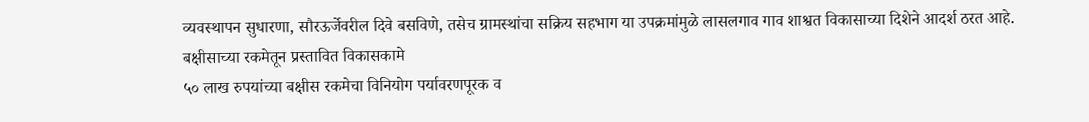व्यवस्थापन सुधारणा, सौरऊर्जेवरील दिवे बसविणे, तसेच ग्रामस्थांचा सक्रिय सहभाग या उपक्रमांमुळे लासलगाव गाव शाश्वत विकासाच्या दिशेने आदर्श ठरत आहे.
बक्षीसाच्या रकमेतून प्रस्तावित विकासकामे
५० लाख रुपयांच्या बक्षीस रकमेचा विनियोग पर्यावरणपूरक व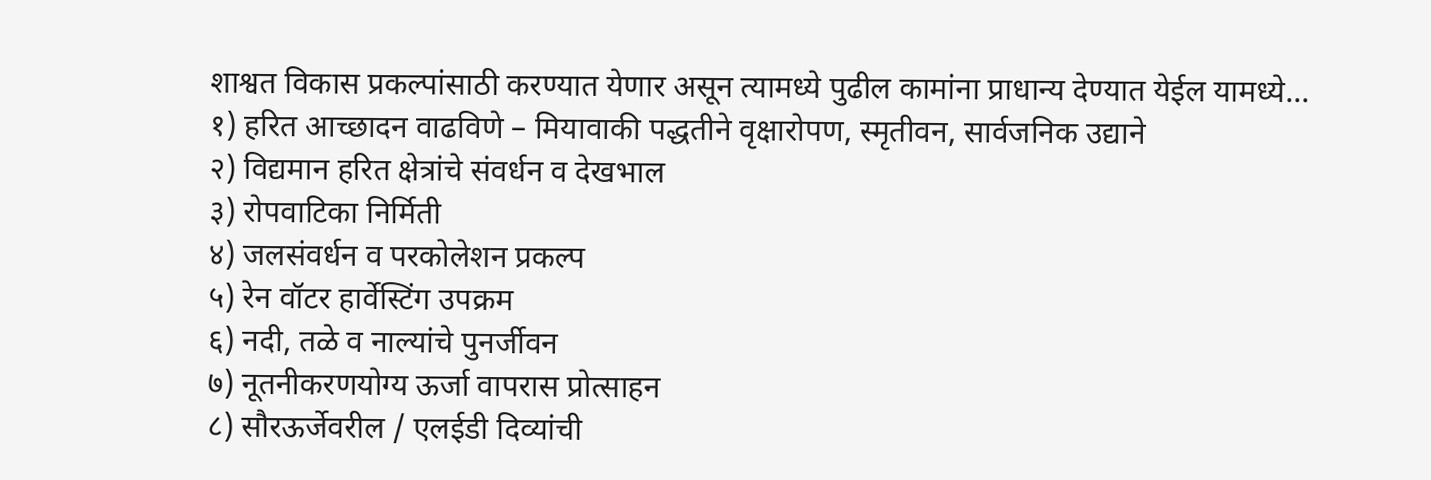शाश्वत विकास प्रकल्पांसाठी करण्यात येणार असून त्यामध्ये पुढील कामांना प्राधान्य देण्यात येईल यामध्ये...
१) हरित आच्छादन वाढविणे – मियावाकी पद्धतीने वृक्षारोपण, स्मृतीवन, सार्वजनिक उद्याने
२) विद्यमान हरित क्षेत्रांचे संवर्धन व देखभाल
३) रोपवाटिका निर्मिती
४) जलसंवर्धन व परकोलेशन प्रकल्प
५) रेन वॉटर हार्वेस्टिंग उपक्रम
६) नदी, तळे व नाल्यांचे पुनर्जीवन
७) नूतनीकरणयोग्य ऊर्जा वापरास प्रोत्साहन
८) सौरऊर्जेवरील / एलईडी दिव्यांची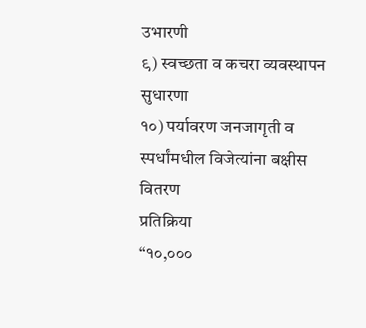उभारणी
९) स्वच्छता व कचरा व्यवस्थापन सुधारणा
१०) पर्यावरण जनजागृती व स्पर्धांमधील विजेत्यांना बक्षीस वितरण
प्रतिक्रिया
“१०,०००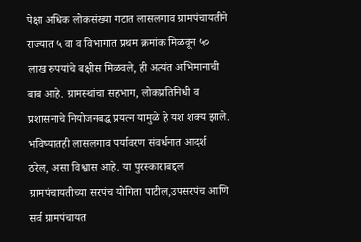पेक्षा अधिक लोकसंख्या गटात लासलगाव ग्रामपंचायतीने राज्यात ५ वा व विभागात प्रथम क्रमांक मिळवून ५० लाख रुपयांचे बक्षीस मिळवले, ही अत्यंत अभिमानाची बाब आहे. ग्रामस्थांचा सहभाग, लोकप्रतिनिधी व प्रशासनाचे नियोजनबद्ध प्रयत्न यामुळे हे यश शक्य झाले. भविष्यातही लासलगाव पर्यावरण संवर्धनात आदर्श ठरेल, असा विश्वास आहे. या पुरस्काराबद्दल ग्रामपंचायतीच्या सरपंच योगिता पाटील,उपसरपंच आणि सर्व ग्रामपंचायत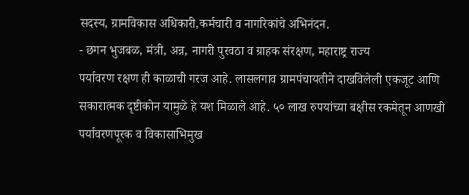सदस्य, ग्रामविकास अधिकारी,कर्मचारी व नागरिकांचे अभिनंदन.
- छगन भुजबळ, मंत्री, अन्न, नागरी पुरवठा व ग्राहक संरक्षण, महाराष्ट्र राज्य
पर्यावरण रक्षण ही काळाची गरज आहे. लासलगाव ग्रामपंचायतीने दाखविलेली एकजूट आणि सकारात्मक दृष्टीकोन यामुळे हे यश मिळाले आहे. ५० लाख रुपयांच्या बक्षीस रकमेतून आणखी पर्यावरणपूरक व विकासाभिमुख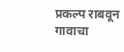प्रकल्प राबवून गावाचा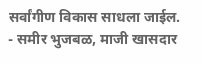सर्वांगीण विकास साधला जाईल.
- समीर भुजबळ, माजी खासदार